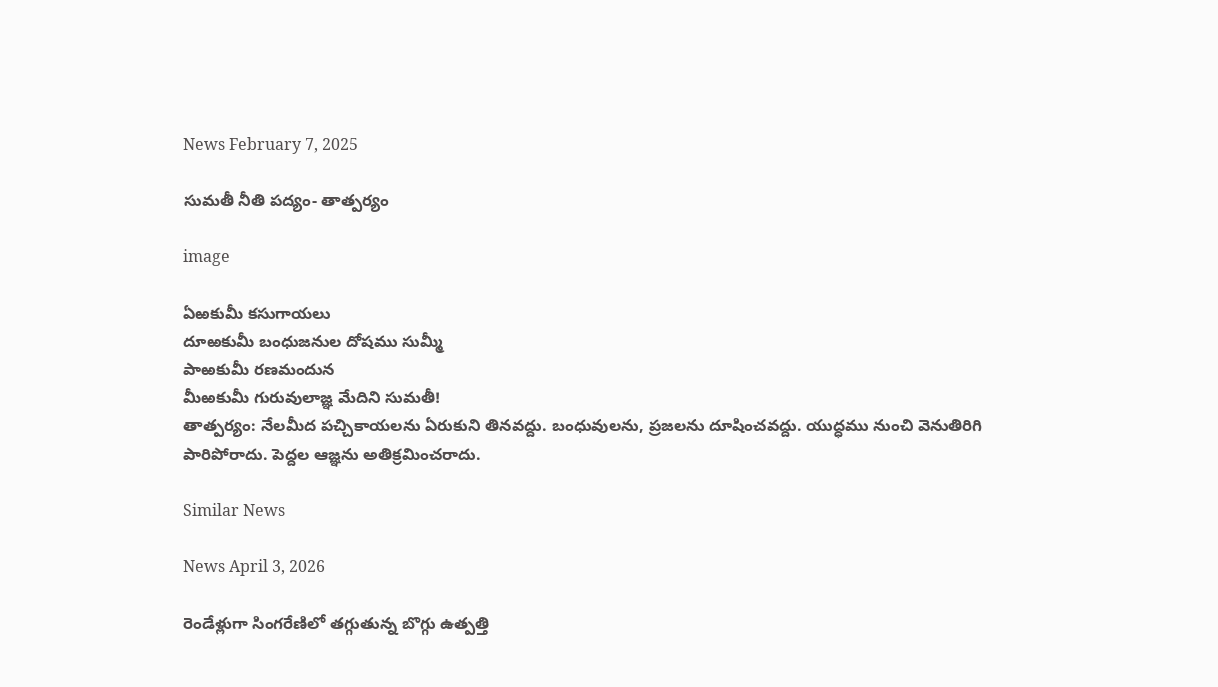News February 7, 2025

సుమతీ నీతి పద్యం- తాత్పర్యం

image

ఏఱకుమీ కసుగాయలు
దూఱకుమీ బంధుజనుల దోషము సుమ్మీ
పాఱకుమీ రణమందున
మీఱకుమీ గురువులాజ్ఞ మేదిని సుమతీ!
తాత్పర్యం: నేలమీద పచ్చికాయలను ఏరుకుని తినవద్దు. బంధువులను, ప్రజలను దూషించవద్దు. యుద్ధము నుంచి వెనుతిరిగి పారిపోరాదు. పెద్దల ఆజ్ఞను అతిక్రమించరాదు.

Similar News

News April 3, 2026

రెండేళ్లుగా సింగరేణిలో తగ్గుతున్న బొగ్గు ఉత్పత్తి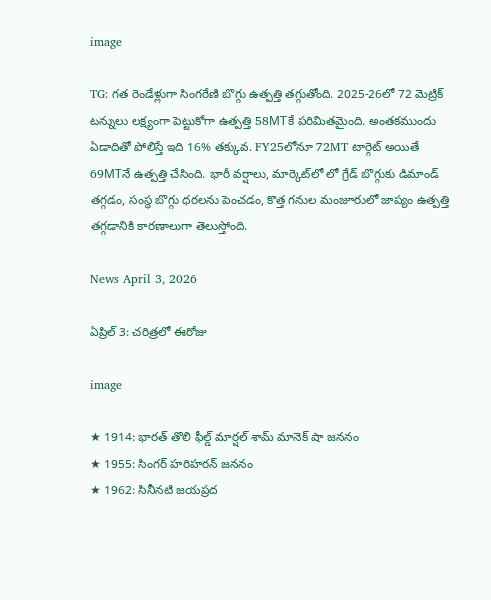image

TG: గత రెండేళ్లుగా సింగరేణి బొగ్గు ఉత్పత్తి తగ్గుతోంది. 2025-26లో 72 మెట్రిక్ టన్నులు లక్ష్యంగా పెట్టుకోగా ఉత్పత్తి 58MTకే పరిమితమైంది. అంతకముందు ఏడాదితో పోలిస్తే ఇది 16% తక్కువ. FY25లోనూ 72MT టార్గెట్ అయితే 69MTనే ఉత్పత్తి చేసింది. భారీ వర్షాలు, మార్కెట్‌లో లో గ్రేడ్ బొగ్గుకు డిమాండ్ తగ్గడం, సంస్థ బొగ్గు ధరలను పెంచడం, కొత్త గనుల మంజూరులో జాప్యం ఉత్పత్తి తగ్గడానికి కారణాలుగా తెలుస్తోంది.

News April 3, 2026

ఏప్రిల్ 3: చరిత్రలో ఈరోజు

image

★ 1914: భారత్ తొలి ఫీల్డ్ మార్షల్ శామ్ మానెక్ షా జననం
★ 1955: సింగర్ హరిహరన్ జననం
★ 1962: సినీనటి జయప్రద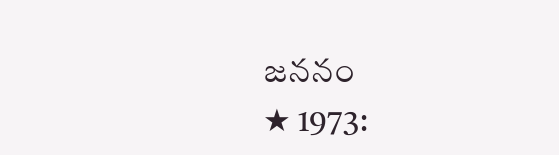జననం
★ 1973: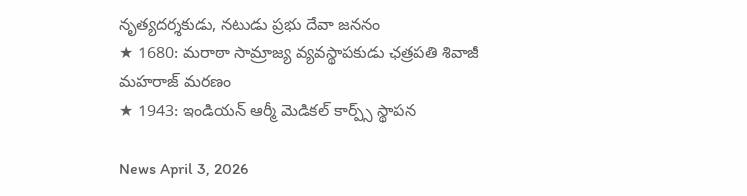నృత్యదర్శకుడు, నటుడు ప్రభు దేవా జననం
★ 1680: మరాఠా సామ్రాజ్య వ్యవస్థాపకుడు ఛత్రపతి శివాజీ మహరాజ్ మరణం
★ 1943: ఇండియన్ ఆర్మీ మెడికల్ కార్ప్స్ స్థాపన

News April 3, 2026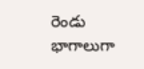రెండు భాగాలుగా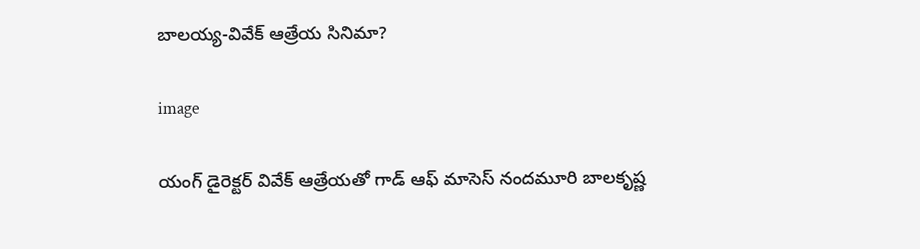బాలయ్య-వివేక్ ఆత్రేయ సినిమా?

image

యంగ్ డైరెక్టర్ వివేక్ ఆత్రేయతో గాడ్ ఆఫ్ మాసెస్ నందమూరి బాలకృష్ణ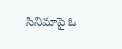సినిమాపై ఓ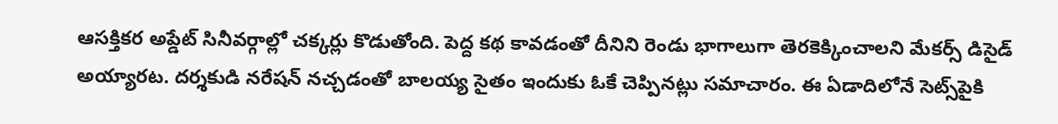ఆసక్తికర అప్డేట్ సినీవర్గాల్లో చక్కర్లు కొడుతోంది. పెద్ద కథ కావడంతో దీనిని రెండు భాగాలుగా తెరకెక్కించాలని మేకర్స్ డిసైడ్ అయ్యారట. దర్శకుడి నరేషన్ నచ్చడంతో బాలయ్య సైతం ఇందుకు ఓకే చెప్పినట్లు సమాచారం. ఈ ఏడాదిలోనే సెట్స్‌పైకి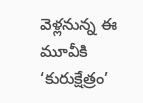వెళ్లనున్న ఈ మూవీకి ‘కురుక్షేత్రం’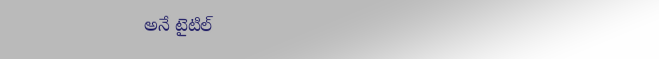అనే టైటిల్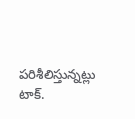పరిశీలిస్తున్నట్లు టాక్.